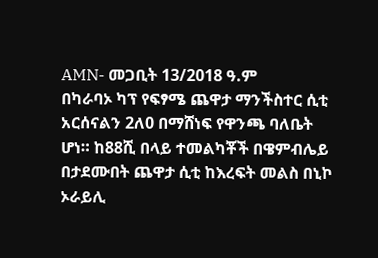AMN- መጋቢት 13/2018 ዓ.ም
በካራባኦ ካፕ የፍፃሜ ጨዋታ ማንችስተር ሲቲ አርሰናልን 2ለ0 በማሸነፍ የዋንጫ ባለቤት ሆነ። ከ88ሺ በላይ ተመልካቾች በዌምብሌይ በታደሙበት ጨዋታ ሲቲ ከእረፍት መልስ በኒኮ ኦራይሊ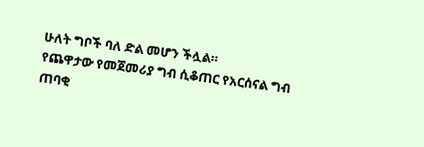ሁለት ግቦች ባለ ድል መሆን ችሏል።
የጨዋታው የመጀመሪያ ግብ ሲቆጠር የአርሰናል ግብ ጠባቂ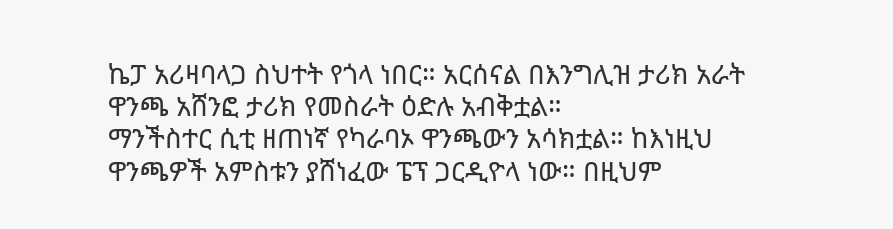ኬፓ አሪዛባላጋ ስህተት የጎላ ነበር። አርሰናል በእንግሊዝ ታሪክ አራት ዋንጫ አሸንፎ ታሪክ የመስራት ዕድሉ አብቅቷል።
ማንችስተር ሲቲ ዘጠነኛ የካራባኦ ዋንጫውን አሳክቷል። ከእነዚህ ዋንጫዎች አምስቱን ያሸነፈው ፔፕ ጋርዲዮላ ነው። በዚህም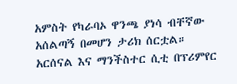አምስት የካራባኦ ዋንጫ ያነሳ ብቸኛው አሰልጣኝ በመሆን ታሪክ ሰርቷል።
አርሰናል እና ማንችስተር ሲቲ በፕሪምየር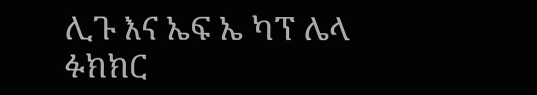ሊጉ እና ኤፍ ኤ ካፕ ሌላ ፉክክር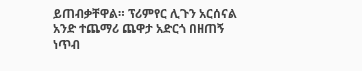ይጠብቃቸዋል። ፕሪምየር ሊጉን አርሰናል አንድ ተጨማሪ ጨዋታ አድርጎ በዘጠኝ ነጥብ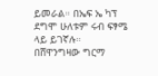ይመራል። በኤፍ ኤ ካፕ ደግሞ ሁለቱም ሩብ ፍፃሜ ላይ ይገኛሉ።
በሸዋንግዛው ግርማ